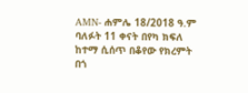AMN- ሐምሌ 18/2018 ዓ.ም
ባለፉት 11 ቀናት በየካ ክፍለ ከተማ ሲሰጥ በቆየው የክረምት በጎ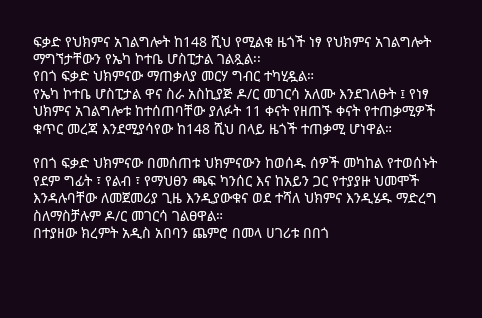ፍቃድ የህክምና አገልግሎት ከ148 ሺህ የሚልቁ ዜጎች ነፃ የህክምና አገልግሎት ማግኘታቸውን የኤካ ኮተቤ ሆስፒታል ገልጿል፡፡
የበጎ ፍቃድ ህክምናው ማጠቃለያ መርሃ ግብር ተካሂዷል።
የኤካ ኮተቤ ሆስፒታል ዋና ስራ አስኪያጅ ዶ/ር መገርሳ አለሙ እንደገለፁት ፤ የነፃ ህክምና አገልግሎቱ ከተሰጠባቸው ያለፉት 11 ቀናት የዘጠኙ ቀናት የተጠቃሚዎች ቁጥር መረጃ እንደሚያሳየው ከ148 ሺህ በላይ ዜጎች ተጠቃሚ ሆነዋል።

የበጎ ፍቃድ ህክምናው በመሰጠቱ ህክምናውን ከወሰዱ ሰዎች መካከል የተወሰኑት የደም ግፊት ፣ የልብ ፣ የማህፀን ጫፍ ካንሰር እና ከአይን ጋር የተያያዙ ህመሞች እንዳሉባቸው ለመጀመሪያ ጊዜ እንዲያውቁና ወደ ተሻለ ህክምና እንዲሄዱ ማድረግ ስለማስቻሉም ዶ/ር መገርሳ ገልፀዋል።
በተያዘው ክረምት አዲስ አበባን ጨምሮ በመላ ሀገሪቱ በበጎ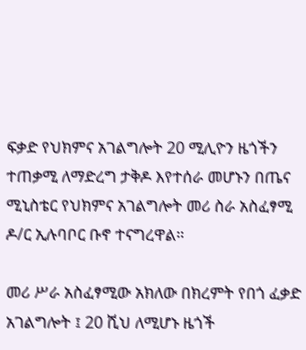ፍቃድ የህክምና አገልግሎት 20 ሚሊዮን ዜጎችን ተጠቃሚ ለማድረግ ታቅዶ እየተሰራ መሆኑን በጤና ሚኒስቴር የህክምና አገልግሎት መሪ ስራ አስፈፃሚ ዶ/ር ኢሉባቦር ቡኖ ተናግረዋል።

መሪ ሥራ አስፈፃሚው አክለው በክረምት የበጎ ፈቃድ አገልግሎት ፤ 20 ሺህ ለሚሆኑ ዜጎች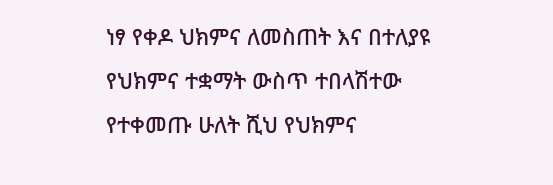ነፃ የቀዶ ህክምና ለመስጠት እና በተለያዩ የህክምና ተቋማት ውስጥ ተበላሽተው የተቀመጡ ሁለት ሺህ የህክምና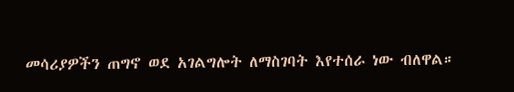መሳሪያዎችን ጠግኖ ወደ አገልግሎት ለማስገባት እየተሰራ ነው ብለዋል።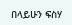በላይሁን ፍስሃ